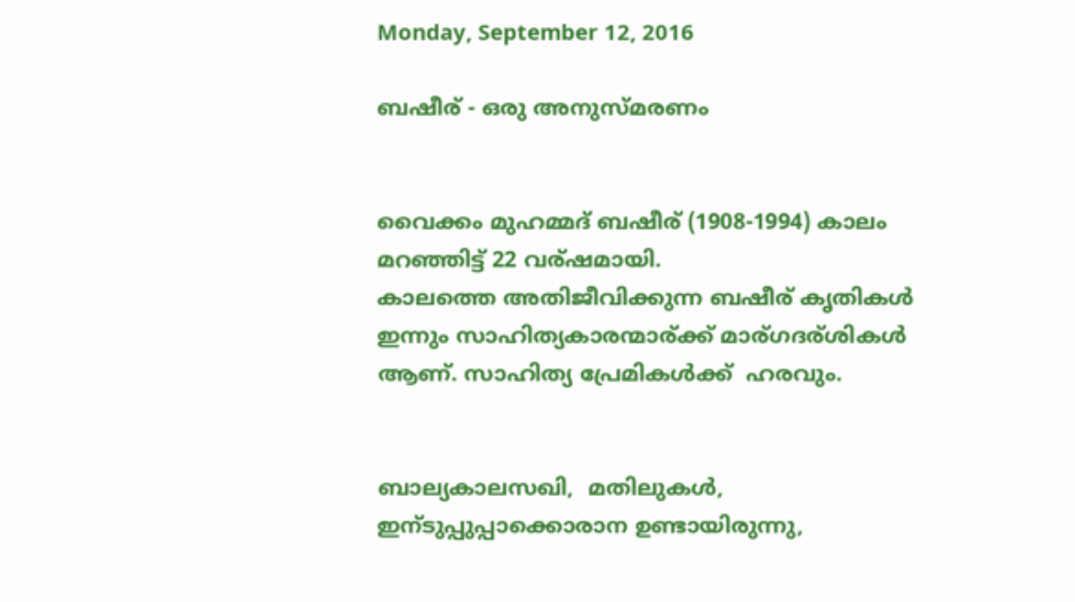Monday, September 12, 2016

ബഷീര് - ഒരു അനുസ്മരണം


വൈക്കം മുഹമ്മദ്‌ ബഷീര് (1908-1994) കാലം മറഞ്ഞിട്ട് 22 വര്ഷമായി.
കാലത്തെ അതിജീവിക്കുന്ന ബഷീര് കൃതികൾ ഇന്നും സാഹിത്യകാരന്മാര്ക്ക് മാര്ഗദര്ശികൾ ആണ്. സാഹിത്യ പ്രേമികൾക്ക്  ഹരവും.


ബാല്യകാലസഖി,  മതിലുകൾ, ഇന്ടുപ്പുപ്പാക്കൊരാന ഉണ്ടായിരുന്നു,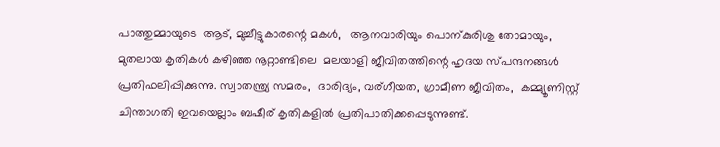പാത്തുമ്മായുടെ  ആട്, മുച്ചീട്ടുകാരന്റെ മകൾ,   ആനവാരിയും പൊന്കുരിശു തോമായും,  മുതലായ കൃതികൾ കഴിഞ്ഞ നൂറ്റാണ്ടിലെ  മലയാളി ജീവിതത്തിന്റെ ഹൃദയ സ്പന്ദനങ്ങൾ പ്രതിഫലിപ്പിക്കുന്നു. സ്വാതന്ത്ര്യ സമരം,  ദാരിദ്യം, വര്ഗീയത, ഗ്രാമീണ ജീവിതം,  കമ്മ്യൂണിസ്റ്റ് ചിന്താഗതി ഇവയെല്ലാം ബഷീര് കൃതികളിൽ പ്രതിപാതിക്കപ്പെടുന്നുണ്ട്.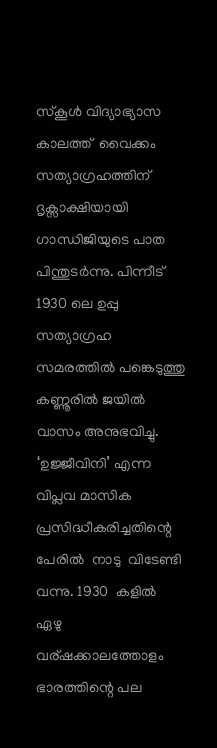സ്കൂൾ വിദ്യാഭ്യാസ  കാലത്ത്  വൈക്കം സത്യാഗ്രഹത്തിന്  ദൃക്സാക്ഷിയായി ഗാന്ധിജിയുടെ പാത പിന്തുടർന്നു. പിന്നീട്  1930 ലെ ഉപ്പു സത്യാഗ്രഹ സമരത്തിൽ പങ്കെടുത്തു കണ്ണൂരിൽ ജയിൽ വാസം അനുഭവിച്ചു.  ‘ഉജ്ജീവിനി’ എന്ന  വിപ്ലവ മാസിക പ്രസിദ്ധീകരിച്ചതിന്റെ  പേരിൽ  നാടു  വിടേണ്ടി വന്നു. 1930  കളിൽ  ഏഴു വര്ഷക്കാലത്തോളം  ഭാരത്തിന്റെ പല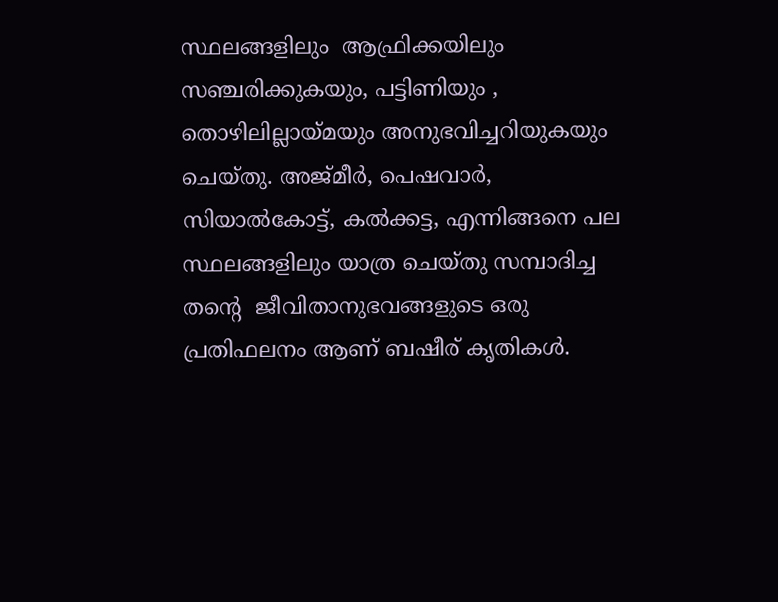സ്ഥലങ്ങളിലും  ആഫ്രിക്കയിലും സഞ്ചരിക്കുകയും, പട്ടിണിയും ,  തൊഴിലില്ലായ്മയും അനുഭവിച്ചറിയുകയും ചെയ്തു. അജ്മീർ, പെഷവാർ,  സിയാൽകോട്ട്, കൽക്കട്ട, എന്നിങ്ങനെ പല സ്ഥലങ്ങളിലും യാത്ര ചെയ്തു സമ്പാദിച്ച  തന്റെ  ജീവിതാനുഭവങ്ങളുടെ ഒരു പ്രതിഫലനം ആണ് ബഷീര് കൃതികൾ.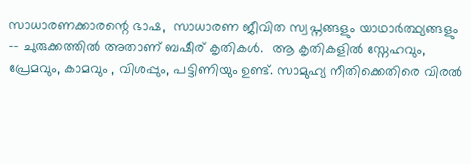സാധാരണക്കാരന്റെ ഭാഷ,  സാധാരണ ജീവിത സ്വപ്നങ്ങളും യാഥാർത്ഥ്യങ്ങളും -- ചുരുക്കത്തിൽ അതാണ്‌ ബഷീര് കൃതികൾ.  ആ കൃതികളിൽ സ്നേഹവും, പ്രേമവും, കാമവും , വിശപ്പും, പട്ടിണിയും ഉണ്ട്. സാമുഹ്യ നീതിക്കെതിരെ വിരൽ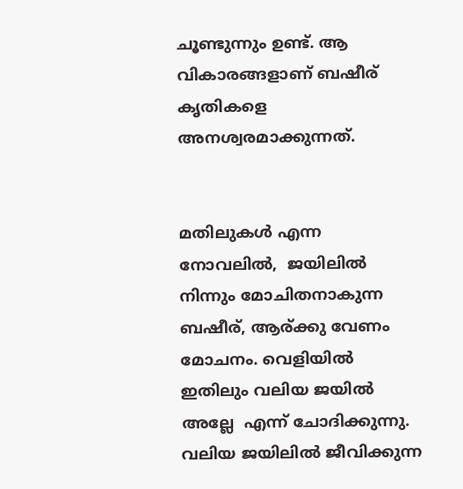ചൂണ്ടുന്നും ഉണ്ട്. ആ വികാരങ്ങളാണ് ബഷീര് കൃതികളെ അനശ്വരമാക്കുന്നത്.


മതിലുകൾ എന്ന നോവലിൽ,  ജയിലിൽ നിന്നും മോചിതനാകുന്ന ബഷീര്, ആര്ക്കു വേണം മോചനം. വെളിയിൽ ഇതിലും വലിയ ജയിൽ അല്ലേ  എന്ന് ചോദിക്കുന്നു. വലിയ ജയിലിൽ ജീവിക്കുന്ന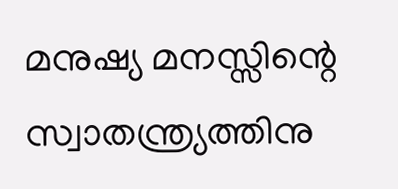മനുഷ്യ മനസ്സിന്റെ സ്വാതന്ത്ര്യത്തിനു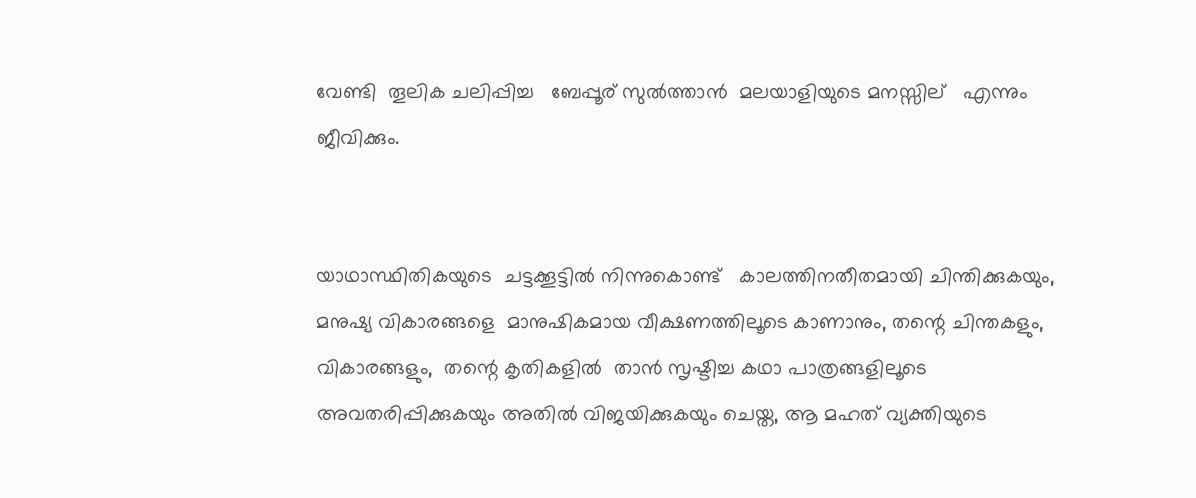വേണ്ടി  തൂലിക ചലിപ്പിച്ച   ബേപ്പൂര് സുൽത്താൻ  മലയാളിയുടെ മനസ്സില്   എന്നും ജീവിക്കും.


യാഥാസ്ഥിതികയുടെ  ചട്ടക്കൂട്ടിൽ നിന്നുകൊണ്ട്   കാലത്തിനതീതമായി ചിന്തിക്കുകയും, മനുഷ്യ വികാരങ്ങളെ  മാനുഷികമായ വീക്ഷണത്തിലൂടെ കാണാനും, തന്റെ ചിന്തകളും, വികാരങ്ങളും,  തന്റെ കൃതികളിൽ  താൻ സൃഷ്ടിച്ച കഥാ പാത്രങ്ങളിലൂടെ  അവതരിപ്പിക്കുകയും അതിൽ വിജയിക്കുകയും ചെയ്ത, ആ മഹത് വ്യക്തിയുടെ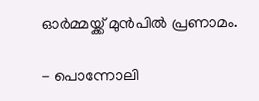ഓർമ്മയ്ക്ക്‌ മുൻപിൽ പ്രണാമം.

- പൊന്നോലി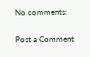No comments:

Post a Comment